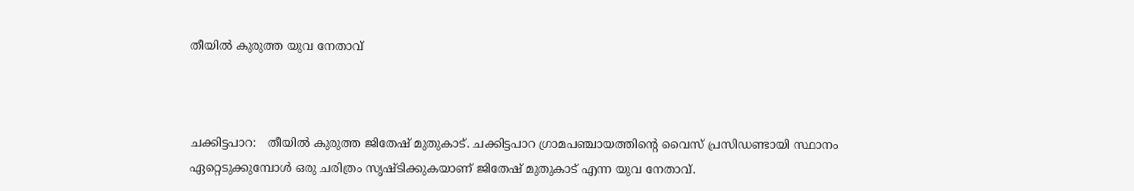തീയിൽ കുരുത്ത യുവ നേതാവ്



ചക്കിട്ടപാറ:   തീയിൽ കുരുത്ത ജിതേഷ് മുതുകാട്. ചക്കിട്ടപാറ ഗ്രാമപഞ്ചായത്തിന്റെ വൈസ് പ്രസിഡണ്ടായി സ്ഥാനം ഏറ്റെടുക്കുമ്പോൾ ഒരു ചരിത്രം സൃഷ്ടിക്കുകയാണ് ജിതേഷ് മുതുകാട് എന്ന യുവ നേതാവ്.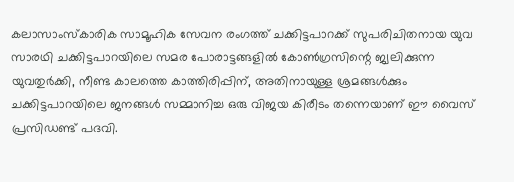കലാസാംസ്കാരിക സാമൂഹിക സേവന രംഗത്ത് ചക്കിട്ടപാറക്ക് സുപരിചിതനായ യുവ സാരഥി ചക്കിട്ടപാറയിലെ സമര പോരാട്ടങ്ങളിൽ കോൺഗ്രസിന്റെ ജ്വലിക്കുന്ന യുവതുർക്കി, നീണ്ട കാലത്തെ കാത്തിരിപ്പിന്, അതിനായുള്ള ശ്രമങ്ങൾക്കും ചക്കിട്ടപാറയിലെ ജനങ്ങൾ സമ്മാനിച്ച ഒരു വിജയ കിരീടം തന്നെയാണ് ഈ വൈസ് പ്രസിഡണ്ട് പദവി.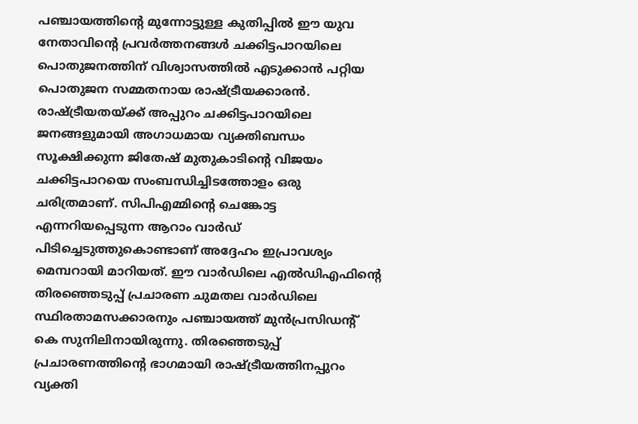പഞ്ചായത്തിന്റെ മുന്നോട്ടുള്ള കുതിപ്പിൽ ഈ യുവ നേതാവിന്റെ പ്രവർത്തനങ്ങൾ ചക്കിട്ടപാറയിലെ പൊതുജനത്തിന് വിശ്വാസത്തിൽ എടുക്കാൻ പറ്റിയ പൊതുജന സമ്മതനായ രാഷ്ട്രീയക്കാരൻ. രാഷ്ട്രീയതയ്ക്ക് അപ്പുറം ചക്കിട്ടപാറയിലെ ജനങ്ങളുമായി അഗാധമായ വ്യക്തിബന്ധം സൂക്ഷിക്കുന്ന ജിതേഷ് മുതുകാടിന്റെ വിജയം ചക്കിട്ടപാറയെ സംബന്ധിച്ചിടത്തോളം ഒരു ചരിത്രമാണ്. സിപിഎമ്മിന്റെ ചെങ്കോട്ട എന്നറിയപ്പെടുന്ന ആറാം വാർഡ് പിടിച്ചെടുത്തുകൊണ്ടാണ് അദ്ദേഹം ഇപ്രാവശ്യം മെമ്പറായി മാറിയത്. ഈ വാർഡിലെ എൽഡിഎഫിന്റെ തിരഞ്ഞെടുപ്പ് പ്രചാരണ ചുമതല വാർഡിലെ സ്ഥിരതാമസക്കാരനും പഞ്ചായത്ത് മുൻപ്രസിഡന്റ്‌ കെ സുനിലിനായിരുന്നു. തിരഞ്ഞെടുപ്പ് പ്രചാരണത്തിന്റെ ഭാഗമായി രാഷ്ട്രീയത്തിനപ്പുറം വ്യക്തി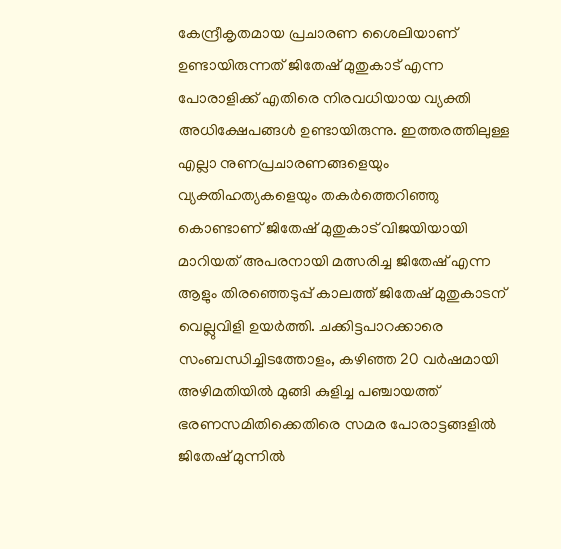കേന്ദ്രീകൃതമായ പ്രചാരണ ശൈലിയാണ് ഉണ്ടായിരുന്നത് ജിതേഷ് മുതുകാട് എന്ന പോരാളിക്ക് എതിരെ നിരവധിയായ വ്യക്തി അധിക്ഷേപങ്ങൾ ഉണ്ടായിരുന്നു. ഇത്തരത്തിലുള്ള എല്ലാ നുണപ്രചാരണങ്ങളെയും വ്യക്തിഹത്യകളെയും തകർത്തെറിഞ്ഞു കൊണ്ടാണ് ജിതേഷ് മുതുകാട് വിജയിയായി മാറിയത് അപരനായി മത്സരിച്ച ജിതേഷ് എന്ന ആളും തിരഞ്ഞെടുപ്പ് കാലത്ത് ജിതേഷ് മുതുകാടന് വെല്ലുവിളി ഉയർത്തി. ചക്കിട്ടപാറക്കാരെ സംബന്ധിച്ചിടത്തോളം, കഴിഞ്ഞ 20 വർഷമായി അഴിമതിയിൽ മുങ്ങി കുളിച്ച പഞ്ചായത്ത് ഭരണസമിതിക്കെതിരെ സമര പോരാട്ടങ്ങളിൽ ജിതേഷ് മുന്നിൽ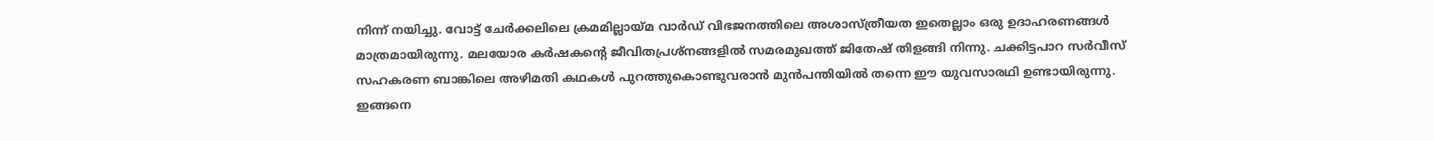നിന്ന് നയിച്ചു. വോട്ട് ചേർക്കലിലെ ക്രമമില്ലായ്മ വാർഡ് വിഭജനത്തിലെ അശാസ്ത്രീയത ഇതെല്ലാം ഒരു ഉദാഹരണങ്ങൾ മാത്രമായിരുന്നു. മലയോര കർഷകന്റെ ജീവിതപ്രശ്നങ്ങളിൽ സമരമുഖത്ത് ജിതേഷ് തിളങ്ങി നിന്നു. ചക്കിട്ടപാറ സർവീസ് സഹകരണ ബാങ്കിലെ അഴിമതി കഥകൾ പുറത്തുകൊണ്ടുവരാൻ മുൻപന്തിയിൽ തന്നെ ഈ യുവസാരഥി ഉണ്ടായിരുന്നു. ഇങ്ങനെ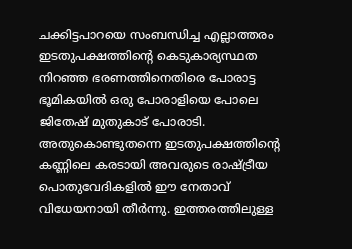ചക്കിട്ടപാറയെ സംബന്ധിച്ച എല്ലാത്തരം ഇടതുപക്ഷത്തിന്റെ കെടുകാര്യസ്ഥത നിറഞ്ഞ ഭരണത്തിനെതിരെ പോരാട്ട ഭൂമികയിൽ ഒരു പോരാളിയെ പോലെ ജിതേഷ് മുതുകാട് പോരാടി. അതുകൊണ്ടുതന്നെ ഇടതുപക്ഷത്തിന്റെ കണ്ണിലെ കരടായി അവരുടെ രാഷ്ട്രീയ പൊതുവേദികളിൽ ഈ നേതാവ് വിധേയനായി തീർന്നു. ഇത്തരത്തിലുള്ള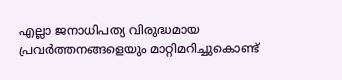എല്ലാ ജനാധിപത്യ വിരുദ്ധമായ പ്രവർത്തനങ്ങളെയും മാറ്റിമറിച്ചുകൊണ്ട്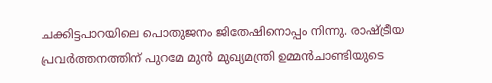ചക്കിട്ടപാറയിലെ പൊതുജനം ജിതേഷിനൊപ്പം നിന്നു. രാഷ്ട്രീയ പ്രവർത്തനത്തിന് പുറമേ മുൻ മുഖ്യമന്ത്രി ഉമ്മൻചാണ്ടിയുടെ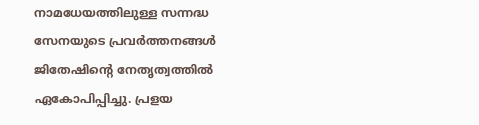നാമധേയത്തിലുള്ള സന്നദ്ധ സേനയുടെ പ്രവർത്തനങ്ങൾ ജിതേഷിന്റെ നേതൃത്വത്തിൽ ഏകോപിപ്പിച്ചു. പ്രളയ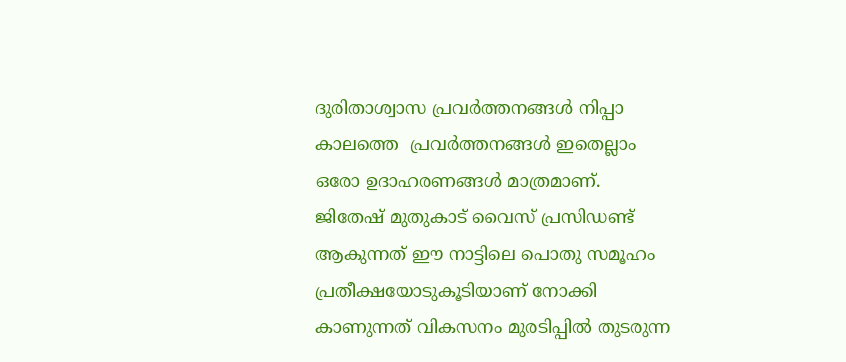ദുരിതാശ്വാസ പ്രവർത്തനങ്ങൾ നിപ്പാ കാലത്തെ  പ്രവർത്തനങ്ങൾ ഇതെല്ലാം ഒരോ ഉദാഹരണങ്ങൾ മാത്രമാണ്. ജിതേഷ് മുതുകാട് വൈസ് പ്രസിഡണ്ട് ആകുന്നത് ഈ നാട്ടിലെ പൊതു സമൂഹം പ്രതീക്ഷയോടുകൂടിയാണ് നോക്കി കാണുന്നത് വികസനം മുരടിപ്പിൽ തുടരുന്ന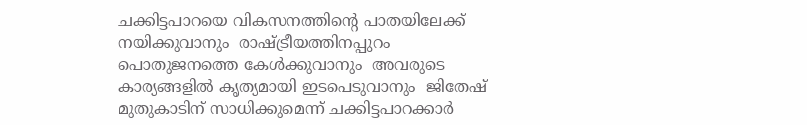ചക്കിട്ടപാറയെ വികസനത്തിന്റെ പാതയിലേക്ക് നയിക്കുവാനും  രാഷ്ട്രീയത്തിനപ്പുറം പൊതുജനത്തെ കേൾക്കുവാനും  അവരുടെ കാര്യങ്ങളിൽ കൃത്യമായി ഇടപെടുവാനും  ജിതേഷ് മുതുകാടിന് സാധിക്കുമെന്ന് ചക്കിട്ടപാറക്കാർ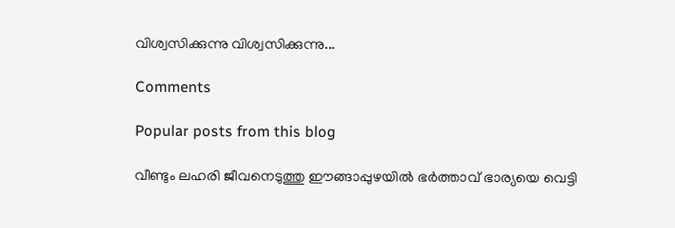വിശ്വസിക്കുന്നു വിശ്വസിക്കുന്നു...

Comments

Popular posts from this blog

വീണ്ടും ലഹരി ജീവനെടുത്തു ഈങ്ങാപ്പുഴയിൽ ഭർത്താവ് ഭാര്യയെ വെട്ടി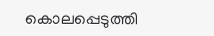കൊലപ്പെടുത്തി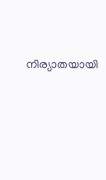നിര്യാതയായി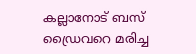കല്ലാനോട് ബസ് ഡ്രൈവറെ മരിച്ച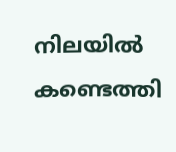നിലയിൽ കണ്ടെത്തി